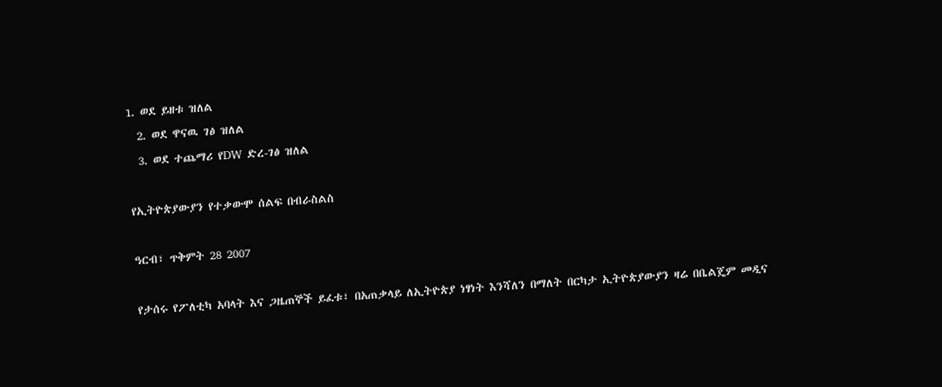1. ወደ ይዘቱ ዝለል
  2. ወደ ዋናዉ ገፅ ዝለል
  3. ወደ ተጨማሪ የDW ድረ-ገፅ ዝለል

የኢትዮጵያውያን የተቃውሞ ሰልፍ በብራስልስ

ዓርብ፣ ጥቅምት 28 2007

የታሰሩ የፖለቲካ አባላት እና ጋዜጠኞች ይፈቱ፣ በአጠቃላይ ለኢትዮጵያ ነፃነት እንሻለን በማለት በርካታ ኢትዮጵያውያን ዛሬ በቤልጄም መዲና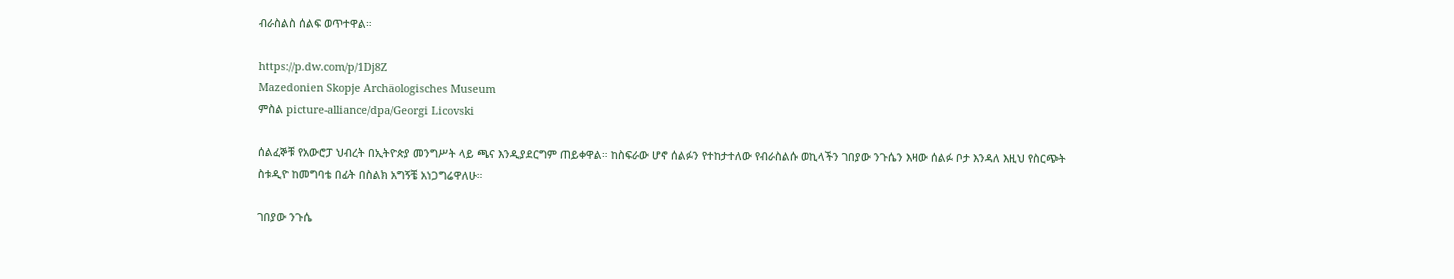ብራስልስ ሰልፍ ወጥተዋል።

https://p.dw.com/p/1Dj8Z
Mazedonien Skopje Archäologisches Museum
ምስል picture-alliance/dpa/Georgi Licovski

ሰልፈኞቹ የአውሮፓ ህብረት በኢትዮጵያ መንግሥት ላይ ጫና እንዲያደርግም ጠይቀዋል። ከስፍራው ሆኖ ሰልፉን የተከታተለው የብራስልሱ ወኪላችን ገበያው ንጉሴን እዛው ሰልፉ ቦታ እንዳለ እዚህ የስርጭት ስቱዲዮ ከመግባቴ በፊት በስልክ አግኝቼ አነጋግሬዋለሁ።

ገበያው ንጉሴ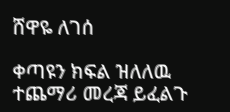ሸዋዬ ለገሰ

ቀጣዩን ክፍል ዝለለዉ ተጨማሪ መረጃ ይፈልጉ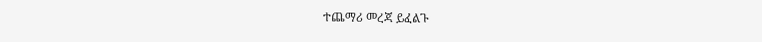ተጨማሪ መረጃ ይፈልጉ